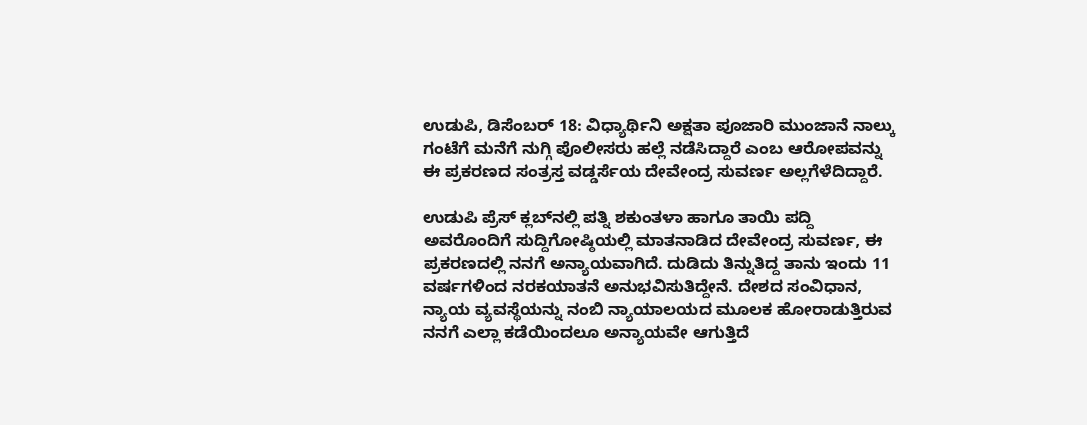ಉಡುಪಿ, ಡಿಸೆಂಬರ್ 18: ವಿಧ್ಯಾರ್ಥಿನಿ ಅಕ್ಷತಾ ಪೂಜಾರಿ ಮುಂಜಾನೆ ನಾಲ್ಕು ಗಂಟೆಗೆ ಮನೆಗೆ ನುಗ್ಗಿ ಪೊಲೀಸರು ಹಲ್ಲೆ ನಡೆಸಿದ್ದಾರೆ ಎಂಬ ಆರೋಪವನ್ನು ಈ ಪ್ರಕರಣದ ಸಂತ್ರಸ್ತ ವಡ್ಡರ್ಸೆಯ ದೇವೇಂದ್ರ ಸುವರ್ಣ ಅಲ್ಲಗೆಳೆದಿದ್ದಾರೆ.

ಉಡುಪಿ ಪ್ರೆಸ್ ಕ್ಲಬ್‌ನಲ್ಲಿ ಪತ್ನಿ ಶಕುಂತಳಾ ಹಾಗೂ ತಾಯಿ ಪದ್ದಿ ಅವರೊಂದಿಗೆ ಸುದ್ದಿಗೋಷ್ಠಿಯಲ್ಲಿ ಮಾತನಾಡಿದ ದೇವೇಂದ್ರ ಸುವರ್ಣ, ಈ ಪ್ರಕರಣದಲ್ಲಿ ನನಗೆ ಅನ್ಯಾಯವಾಗಿದೆ. ದುಡಿದು ತಿನ್ನುತಿದ್ದ ತಾನು ಇಂದು 11 ವರ್ಷಗಳಿಂದ ನರಕಯಾತನೆ ಅನುಭವಿಸುತಿದ್ದೇನೆ. ದೇಶದ ಸಂವಿಧಾನ, ನ್ಯಾಯ ವ್ಯವಸ್ಥೆಯನ್ನು ನಂಬಿ ನ್ಯಾಯಾಲಯದ ಮೂಲಕ ಹೋರಾಡುತ್ತಿರುವ ನನಗೆ ಎಲ್ಲಾ ಕಡೆಯಿಂದಲೂ ಅನ್ಯಾಯವೇ ಆಗುತ್ತಿದೆ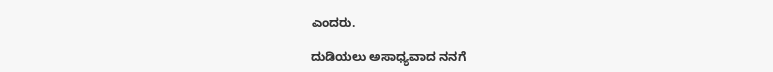ಎಂದರು.

ದುಡಿಯಲು ಅಸಾಧ್ಯವಾದ ನನಗೆ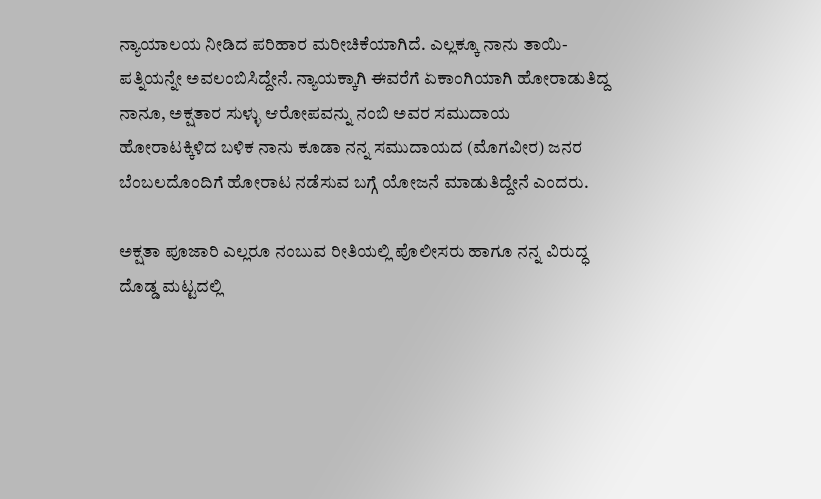ನ್ಯಾಯಾಲಯ ನೀಡಿದ ಪರಿಹಾರ ಮರೀಚಿಕೆಯಾಗಿದೆ. ಎಲ್ಲಕ್ಕೂ ನಾನು ತಾಯಿ-ಪತ್ನಿಯನ್ನೇ ಅವಲಂಬಿಸಿದ್ದೇನೆ. ನ್ಯಾಯಕ್ಕಾಗಿ ಈವರೆಗೆ ಏಕಾಂಗಿಯಾಗಿ ಹೋರಾಡುತಿದ್ದ ನಾನೂ, ಅಕ್ಷತಾರ ಸುಳ್ಳು ಆರೋಪವನ್ನು ನಂಬಿ ಅವರ ಸಮುದಾಯ ಹೋರಾಟಕ್ಕಿಳಿದ ಬಳಿಕ ನಾನು ಕೂಡಾ ನನ್ನ ಸಮುದಾಯದ (ಮೊಗವೀರ) ಜನರ ಬೆಂಬಲದೊಂದಿಗೆ ಹೋರಾಟ ನಡೆಸುವ ಬಗ್ಗೆ ಯೋಜನೆ ಮಾಡುತಿದ್ದೇನೆ ಎಂದರು.

ಅಕ್ಷತಾ ಪೂಜಾರಿ ಎಲ್ಲರೂ ನಂಬುವ ರೀತಿಯಲ್ಲಿ ಪೊಲೀಸರು ಹಾಗೂ ನನ್ನ ವಿರುದ್ಧ ದೊಡ್ಡ ಮಟ್ಟದಲ್ಲಿ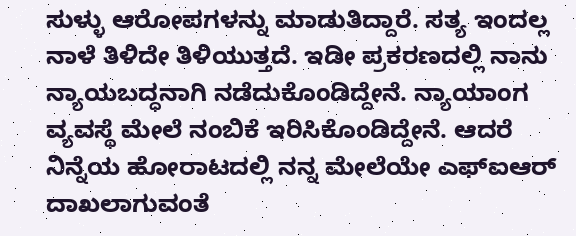ಸುಳ್ಳು ಆರೋಪಗಳನ್ನು ಮಾಡುತಿದ್ದಾರೆ. ಸತ್ಯ ಇಂದಲ್ಲ ನಾಳೆ ತಿಳಿದೇ ತಿಳಿಯುತ್ತದೆ. ಇಡೀ ಪ್ರಕರಣದಲ್ಲಿ ನಾನು ನ್ಯಾಯಬದ್ಧನಾಗಿ ನಡೆದುಕೊಂಡಿದ್ದೇನೆ. ನ್ಯಾಯಾಂಗ ವ್ಯವಸ್ಥೆ ಮೇಲೆ ನಂಬಿಕೆ ಇರಿಸಿಕೊಂಡಿದ್ದೇನೆ. ಆದರೆ ನಿನ್ನೆಯ ಹೋರಾಟದಲ್ಲಿ ನನ್ನ ಮೇಲೆಯೇ ಎಫ್‌ಐಆರ್ ದಾಖಲಾಗುವಂತೆ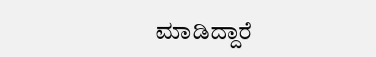ಮಾಡಿದ್ದಾರೆ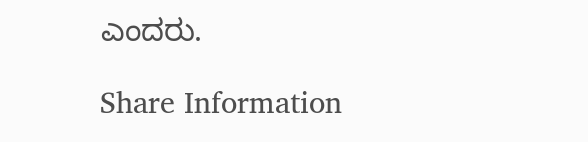ಎಂದರು.

Share Information